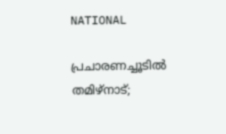NATIONAL

പ്രചാരണച്ചൂടിൽ തമിഴ്‌നാട്;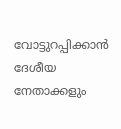വോട്ടുറപ്പിക്കാൻ ദേശീയ നേതാക്കളും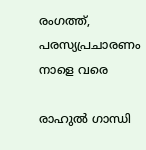രംഗത്ത്, പരസ്യപ്രചാരണം നാളെ വരെ

രാഹുൽ ഗാന്ധി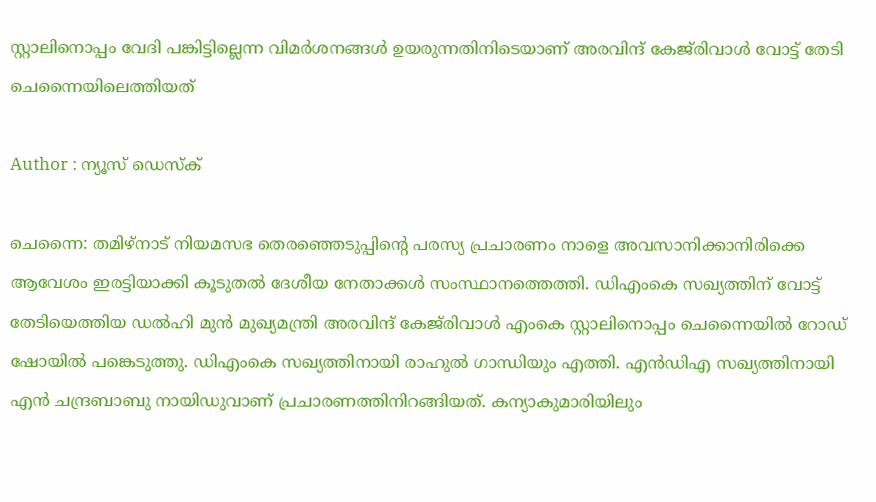സ്റ്റാലിനൊപ്പം വേദി പങ്കിട്ടില്ലെന്ന വിമർശനങ്ങൾ ഉയരുന്നതിനിടെയാണ് അരവിന്ദ് കേജ്‌രിവാൾ വോട്ട് തേടി ചെന്നൈയിലെത്തിയത്

Author : ന്യൂസ് ഡെസ്ക്

ചെന്നൈ: തമിഴ്നാട് നിയമസഭ തെരഞ്ഞെടുപ്പിന്റെ പരസ്യ പ്രചാരണം നാളെ അവസാനിക്കാനിരിക്കെ ആവേശം ഇരട്ടിയാക്കി കൂടുതൽ ദേശീയ നേതാക്കൾ സംസ്ഥാനത്തെത്തി. ഡിഎംകെ സഖ്യത്തിന് വോട്ട് തേടിയെത്തിയ ഡൽഹി മുൻ മുഖ്യമന്ത്രി അരവിന്ദ് കേജ്‌രിവാൾ എംകെ സ്റ്റാലിനൊപ്പം ചെന്നൈയിൽ റോഡ് ഷോയിൽ പങ്കെടുത്തു. ഡിഎംകെ സഖ്യത്തിനായി രാഹുൽ ഗാന്ധിയും എത്തി. എൻഡിഎ സഖ്യത്തിനായി എൻ ചന്ദ്രബാബു നായിഡുവാണ് പ്രചാരണത്തിനിറങ്ങിയത്. കന്യാകുമാരിയിലും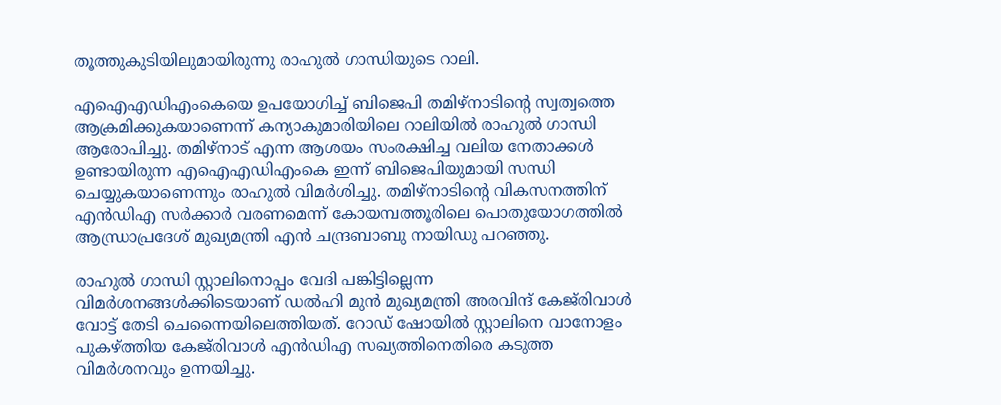തൂത്തുകുടിയിലുമായിരുന്നു രാഹുൽ ഗാന്ധിയുടെ റാലി.

എഐഎഡിഎംകെയെ ഉപയോഗിച്ച് ബിജെപി തമിഴ്‌നാടിന്റെ സ്വത്വത്തെ ആക്രമിക്കുകയാണെന്ന് കന്യാകുമാരിയിലെ റാലിയിൽ രാഹുൽ ഗാന്ധി ആരോപിച്ചു. തമിഴ്നാട് എന്ന ആശയം സംരക്ഷിച്ച വലിയ നേതാക്കൾ ഉണ്ടായിരുന്ന എഐഎഡിഎംകെ ഇന്ന് ബിജെപിയുമായി സന്ധി ചെയ്യുകയാണെന്നും രാഹുൽ വിമർശിച്ചു. തമിഴ്നാടിന്റെ വികസനത്തിന് എൻഡിഎ സർക്കാർ വരണമെന്ന് കോയമ്പത്തൂരിലെ പൊതുയോഗത്തിൽ ആന്ധ്രാപ്രദേശ് മുഖ്യമന്ത്രി എൻ ചന്ദ്രബാബു നായിഡു പറഞ്ഞു.

രാഹുൽ ഗാന്ധി സ്റ്റാലിനൊപ്പം വേദി പങ്കിട്ടില്ലെന്ന വിമർശനങ്ങൾക്കിടെയാണ് ഡൽഹി മുൻ മുഖ്യമന്ത്രി അരവിന്ദ് കേജ്‌രിവാൾ വോട്ട് തേടി ചെന്നൈയിലെത്തിയത്. റോഡ് ഷോയിൽ സ്റ്റാലിനെ വാനോളം പുകഴ്ത്തിയ കേജ്‌രിവാൾ എൻഡിഎ സഖ്യത്തിനെതിരെ കടുത്ത വിമർശനവും ഉന്നയിച്ചു.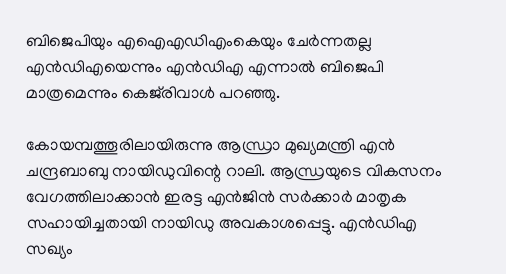ബിജെപിയും എഐഎഡിഎംകെയും ചേർന്നതല്ല എൻഡിഎയെന്നും എൻഡിഎ എന്നാൽ ബിജെപി മാത്രമെന്നും കെജ്‌രിവാൾ പറഞ്ഞു.

കോയമ്പത്തൂരിലായിരുന്നു ആന്ധ്രാ മുഖ്യമന്ത്രി എൻ ചന്ദ്രബാബു നായിഡുവിന്റെ റാലി. ആന്ധ്രയുടെ വികസനം വേഗത്തിലാക്കാൻ ഇരട്ട എൻജിൻ സർക്കാർ മാതൃക സഹായിച്ചതായി നായിഡു അവകാശപ്പെട്ടു. എൻഡിഎ സഖ്യം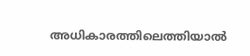അധികാരത്തിലെത്തിയാൽ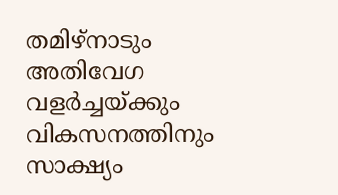തമിഴ്‌നാടും അതിവേഗ വളർച്ചയ്ക്കും വികസനത്തിനും സാക്ഷ്യം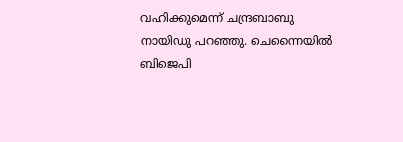വഹിക്കുമെന്ന് ചന്ദ്രബാബു നായിഡു പറഞ്ഞു. ചെന്നൈയിൽ ബിജെപി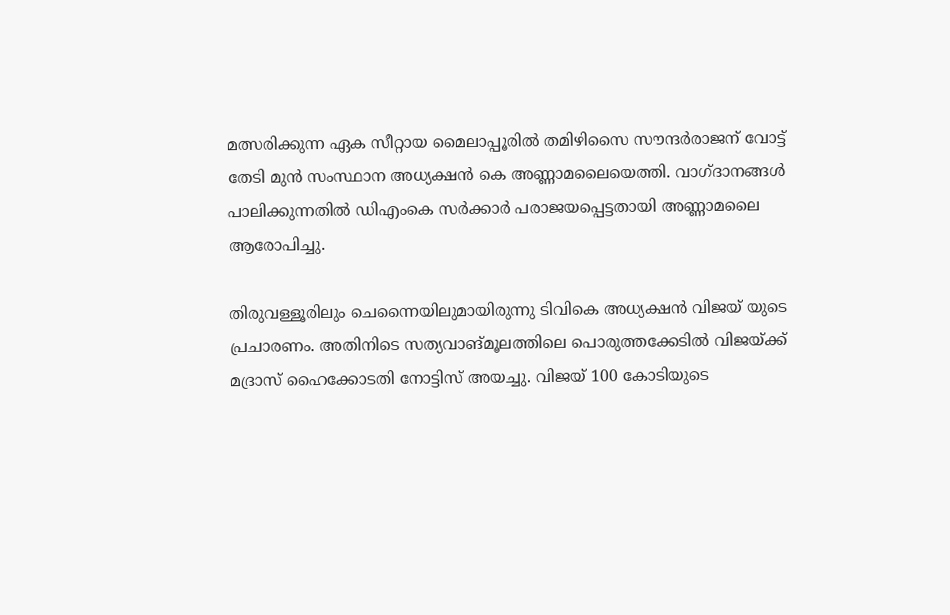മത്സരിക്കുന്ന ഏക സീറ്റായ മൈലാപ്പൂരിൽ തമിഴിസൈ സൗന്ദർരാജന് വോട്ട് തേടി മുൻ സംസ്ഥാന അധ്യക്ഷൻ കെ അണ്ണാമലൈയെത്തി. വാഗ്ദാനങ്ങൾ പാലിക്കുന്നതിൽ ഡിഎംകെ സർക്കാർ പരാജയപ്പെട്ടതായി അണ്ണാമലൈ ആരോപിച്ചു.

തിരുവള്ളൂരിലും ചെന്നൈയിലുമായിരുന്നു ടിവികെ അധ്യക്ഷൻ വിജയ് യുടെ പ്രചാരണം. അതിനിടെ സത്യവാങ്മൂലത്തിലെ പൊരുത്തക്കേടിൽ വിജയ്ക്ക് മദ്രാസ് ഹൈക്കോടതി നോട്ടിസ് അയച്ചു. വിജയ് 100 കോടിയുടെ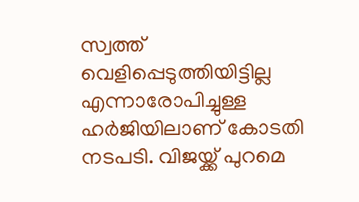സ്വത്ത് വെളിപ്പെടുത്തിയിട്ടില്ല എന്നാരോപിച്ചുള്ള ഹർജിയിലാണ് കോടതി നടപടി. വിജയ്ക്ക് പുറമെ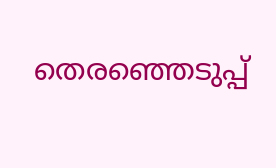തെരഞ്ഞെടുപ്പ്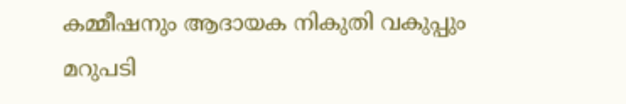കമ്മീഷനും ആദായക നികുതി വകുപ്പും മറുപടി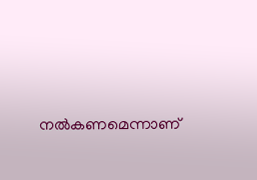നൽകണമെന്നാണ്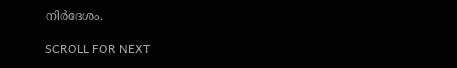നിർദേശം.

SCROLL FOR NEXT